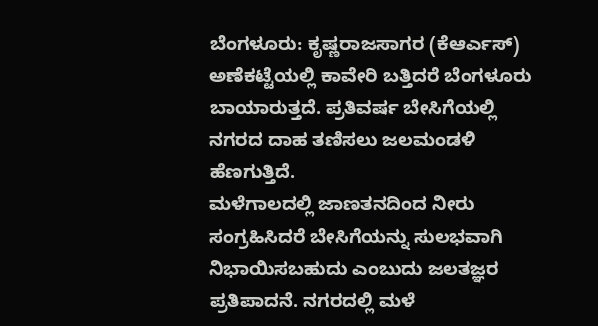ಬೆಂಗಳೂರು: ಕೃಷ್ಣರಾಜಸಾಗರ (ಕೆಆರ್ಎಸ್) ಅಣೆಕಟ್ಟೆಯಲ್ಲಿ ಕಾವೇರಿ ಬತ್ತಿದರೆ ಬೆಂಗಳೂರು ಬಾಯಾರುತ್ತದೆ. ಪ್ರತಿವರ್ಷ ಬೇಸಿಗೆಯಲ್ಲಿ ನಗರದ ದಾಹ ತಣಿಸಲು ಜಲಮಂಡಳಿ ಹೆಣಗುತ್ತಿದೆ.
ಮಳೆಗಾಲದಲ್ಲಿ ಜಾಣತನದಿಂದ ನೀರು ಸಂಗ್ರಹಿಸಿದರೆ ಬೇಸಿಗೆಯನ್ನು ಸುಲಭವಾಗಿ ನಿಭಾಯಿಸಬಹುದು ಎಂಬುದು ಜಲತಜ್ಞರ ಪ್ರತಿಪಾದನೆ. ನಗರದಲ್ಲಿ ಮಳೆ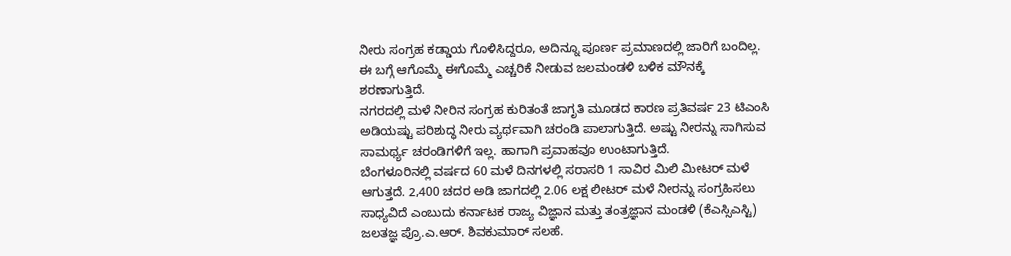ನೀರು ಸಂಗ್ರಹ ಕಡ್ಡಾಯ ಗೊಳಿಸಿದ್ದರೂ, ಅದಿನ್ನೂ ಪೂರ್ಣ ಪ್ರಮಾಣದಲ್ಲಿ ಜಾರಿಗೆ ಬಂದಿಲ್ಲ. ಈ ಬಗ್ಗೆ ಆಗೊಮ್ಮೆ ಈಗೊಮ್ಮೆ ಎಚ್ಚರಿಕೆ ನೀಡುವ ಜಲಮಂಡಳಿ ಬಳಿಕ ಮೌನಕ್ಕೆ ಶರಣಾಗುತ್ತಿದೆ.
ನಗರದಲ್ಲಿ ಮಳೆ ನೀರಿನ ಸಂಗ್ರಹ ಕುರಿತಂತೆ ಜಾಗೃತಿ ಮೂಡದ ಕಾರಣ ಪ್ರತಿವರ್ಷ 23 ಟಿಎಂಸಿ ಅಡಿಯಷ್ಟು ಪರಿಶುದ್ಧ ನೀರು ವ್ಯರ್ಥವಾಗಿ ಚರಂಡಿ ಪಾಲಾಗುತ್ತಿದೆ. ಅಷ್ಟು ನೀರನ್ನು ಸಾಗಿಸುವ ಸಾಮರ್ಥ್ಯ ಚರಂಡಿಗಳಿಗೆ ಇಲ್ಲ. ಹಾಗಾಗಿ ಪ್ರವಾಹವೂ ಉಂಟಾಗುತ್ತಿದೆ.
ಬೆಂಗಳೂರಿನಲ್ಲಿ ವರ್ಷದ 60 ಮಳೆ ದಿನಗಳಲ್ಲಿ ಸರಾಸರಿ 1 ಸಾವಿರ ಮಿಲಿ ಮೀಟರ್ ಮಳೆ ಆಗುತ್ತದೆ. 2,400 ಚದರ ಅಡಿ ಜಾಗದಲ್ಲಿ 2.06 ಲಕ್ಷ ಲೀಟರ್ ಮಳೆ ನೀರನ್ನು ಸಂಗ್ರಹಿಸಲು ಸಾಧ್ಯವಿದೆ ಎಂಬುದು ಕರ್ನಾಟಕ ರಾಜ್ಯ ವಿಜ್ಞಾನ ಮತ್ತು ತಂತ್ರಜ್ಞಾನ ಮಂಡಳಿ (ಕೆಎಸ್ಸಿಎಸ್ಟಿ) ಜಲತಜ್ಞ ಪ್ರೊ.ಎ.ಆರ್. ಶಿವಕುಮಾರ್ ಸಲಹೆ.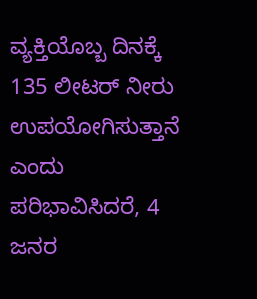ವ್ಯಕ್ತಿಯೊಬ್ಬ ದಿನಕ್ಕೆ 135 ಲೀಟರ್ ನೀರು ಉಪಯೋಗಿಸುತ್ತಾನೆ ಎಂದು ಪರಿಭಾವಿಸಿದರೆ, 4 ಜನರ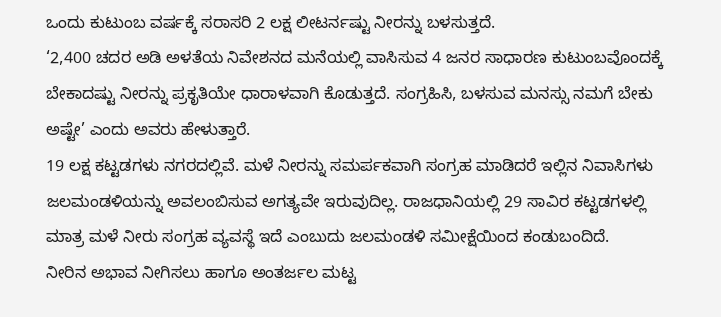ಒಂದು ಕುಟುಂಬ ವರ್ಷಕ್ಕೆ ಸರಾಸರಿ 2 ಲಕ್ಷ ಲೀಟರ್ನಷ್ಟು ನೀರನ್ನು ಬಳಸುತ್ತದೆ.
‘2,400 ಚದರ ಅಡಿ ಅಳತೆಯ ನಿವೇಶನದ ಮನೆಯಲ್ಲಿ ವಾಸಿಸುವ 4 ಜನರ ಸಾಧಾರಣ ಕುಟುಂಬವೊಂದಕ್ಕೆ ಬೇಕಾದಷ್ಟು ನೀರನ್ನು ಪ್ರಕೃತಿಯೇ ಧಾರಾಳವಾಗಿ ಕೊಡುತ್ತದೆ. ಸಂಗ್ರಹಿಸಿ, ಬಳಸುವ ಮನಸ್ಸು ನಮಗೆ ಬೇಕು ಅಷ್ಟೇ’ ಎಂದು ಅವರು ಹೇಳುತ್ತಾರೆ.
19 ಲಕ್ಷ ಕಟ್ಟಡಗಳು ನಗರದಲ್ಲಿವೆ. ಮಳೆ ನೀರನ್ನು ಸಮರ್ಪಕವಾಗಿ ಸಂಗ್ರಹ ಮಾಡಿದರೆ ಇಲ್ಲಿನ ನಿವಾಸಿಗಳು ಜಲಮಂಡಳಿಯನ್ನು ಅವಲಂಬಿಸುವ ಅಗತ್ಯವೇ ಇರುವುದಿಲ್ಲ. ರಾಜಧಾನಿಯಲ್ಲಿ 29 ಸಾವಿರ ಕಟ್ಟಡಗಳಲ್ಲಿ ಮಾತ್ರ ಮಳೆ ನೀರು ಸಂಗ್ರಹ ವ್ಯವಸ್ಥೆ ಇದೆ ಎಂಬುದು ಜಲಮಂಡಳಿ ಸಮೀಕ್ಷೆಯಿಂದ ಕಂಡುಬಂದಿದೆ.
ನೀರಿನ ಅಭಾವ ನೀಗಿಸಲು ಹಾಗೂ ಅಂತರ್ಜಲ ಮಟ್ಟ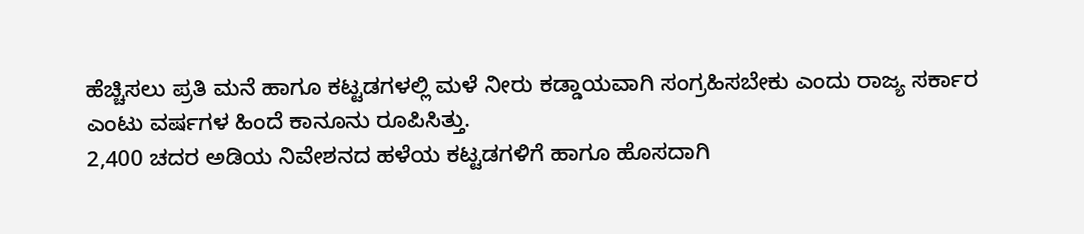ಹೆಚ್ಚಿಸಲು ಪ್ರತಿ ಮನೆ ಹಾಗೂ ಕಟ್ಟಡಗಳಲ್ಲಿ ಮಳೆ ನೀರು ಕಡ್ಡಾಯವಾಗಿ ಸಂಗ್ರಹಿಸಬೇಕು ಎಂದು ರಾಜ್ಯ ಸರ್ಕಾರ ಎಂಟು ವರ್ಷಗಳ ಹಿಂದೆ ಕಾನೂನು ರೂಪಿಸಿತ್ತು.
2,400 ಚದರ ಅಡಿಯ ನಿವೇಶನದ ಹಳೆಯ ಕಟ್ಟಡಗಳಿಗೆ ಹಾಗೂ ಹೊಸದಾಗಿ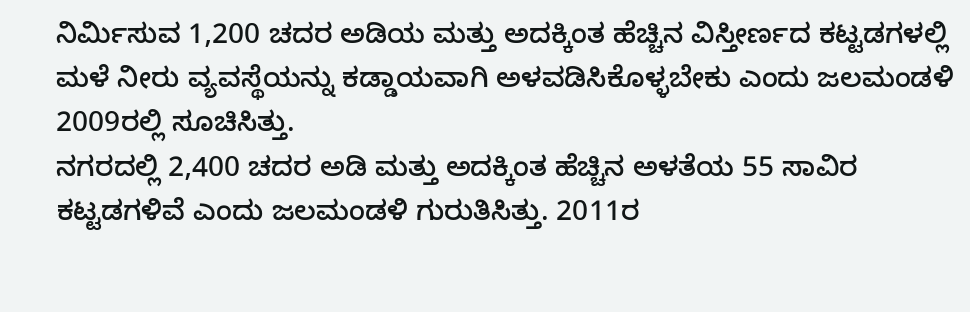ನಿರ್ಮಿಸುವ 1,200 ಚದರ ಅಡಿಯ ಮತ್ತು ಅದಕ್ಕಿಂತ ಹೆಚ್ಚಿನ ವಿಸ್ತೀರ್ಣದ ಕಟ್ಟಡಗಳಲ್ಲಿ ಮಳೆ ನೀರು ವ್ಯವಸ್ಥೆಯನ್ನು ಕಡ್ಡಾಯವಾಗಿ ಅಳವಡಿಸಿಕೊಳ್ಳಬೇಕು ಎಂದು ಜಲಮಂಡಳಿ 2009ರಲ್ಲಿ ಸೂಚಿಸಿತ್ತು.
ನಗರದಲ್ಲಿ 2,400 ಚದರ ಅಡಿ ಮತ್ತು ಅದಕ್ಕಿಂತ ಹೆಚ್ಚಿನ ಅಳತೆಯ 55 ಸಾವಿರ ಕಟ್ಟಡಗಳಿವೆ ಎಂದು ಜಲಮಂಡಳಿ ಗುರುತಿಸಿತ್ತು. 2011ರ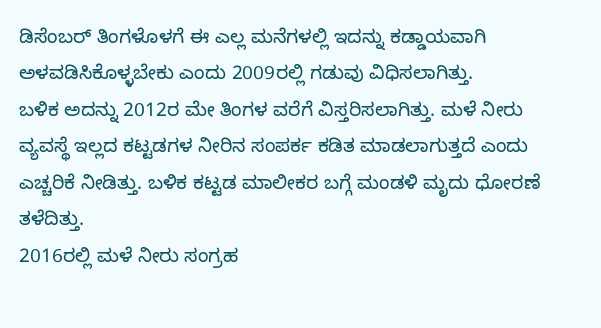ಡಿಸೆಂಬರ್ ತಿಂಗಳೊಳಗೆ ಈ ಎಲ್ಲ ಮನೆಗಳಲ್ಲಿ ಇದನ್ನು ಕಡ್ಡಾಯವಾಗಿ ಅಳವಡಿಸಿಕೊಳ್ಳಬೇಕು ಎಂದು 2009ರಲ್ಲಿ ಗಡುವು ವಿಧಿಸಲಾಗಿತ್ತು.
ಬಳಿಕ ಅದನ್ನು 2012ರ ಮೇ ತಿಂಗಳ ವರೆಗೆ ವಿಸ್ತರಿಸಲಾಗಿತ್ತು. ಮಳೆ ನೀರು ವ್ಯವಸ್ಥೆ ಇಲ್ಲದ ಕಟ್ಟಡಗಳ ನೀರಿನ ಸಂಪರ್ಕ ಕಡಿತ ಮಾಡಲಾಗುತ್ತದೆ ಎಂದು ಎಚ್ಚರಿಕೆ ನೀಡಿತ್ತು. ಬಳಿಕ ಕಟ್ಟಡ ಮಾಲೀಕರ ಬಗ್ಗೆ ಮಂಡಳಿ ಮೃದು ಧೋರಣೆ ತಳೆದಿತ್ತು.
2016ರಲ್ಲಿ ಮಳೆ ನೀರು ಸಂಗ್ರಹ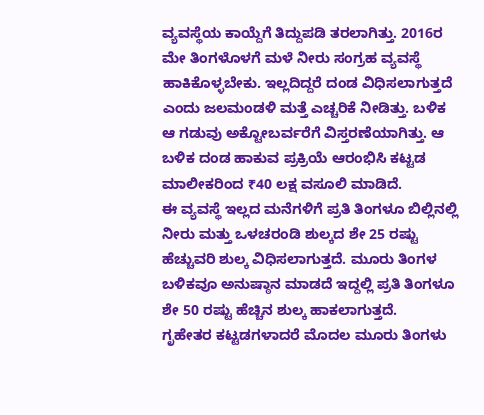ವ್ಯವಸ್ಥೆಯ ಕಾಯ್ದೆಗೆ ತಿದ್ದುಪಡಿ ತರಲಾಗಿತ್ತು. 2016ರ ಮೇ ತಿಂಗಳೊಳಗೆ ಮಳೆ ನೀರು ಸಂಗ್ರಹ ವ್ಯವಸ್ಥೆ ಹಾಕಿಕೊಳ್ಳಬೇಕು. ಇಲ್ಲದಿದ್ದರೆ ದಂಡ ವಿಧಿಸಲಾಗುತ್ತದೆ ಎಂದು ಜಲಮಂಡಳಿ ಮತ್ತೆ ಎಚ್ಚರಿಕೆ ನೀಡಿತ್ತು. ಬಳಿಕ ಆ ಗಡುವು ಅಕ್ಟೋಬರ್ವರೆಗೆ ವಿಸ್ತರಣೆಯಾಗಿತ್ತು. ಆ ಬಳಿಕ ದಂಡ ಹಾಕುವ ಪ್ರಕ್ರಿಯೆ ಆರಂಭಿಸಿ ಕಟ್ಟಡ ಮಾಲೀಕರಿಂದ ₹40 ಲಕ್ಷ ವಸೂಲಿ ಮಾಡಿದೆ.
ಈ ವ್ಯವಸ್ಥೆ ಇಲ್ಲದ ಮನೆಗಳಿಗೆ ಪ್ರತಿ ತಿಂಗಳೂ ಬಿಲ್ಲಿನಲ್ಲಿ ನೀರು ಮತ್ತು ಒಳಚರಂಡಿ ಶುಲ್ಕದ ಶೇ 25 ರಷ್ಟು ಹೆಚ್ಚುವರಿ ಶುಲ್ಕ ವಿಧಿಸಲಾಗುತ್ತದೆ. ಮೂರು ತಿಂಗಳ ಬಳಿಕವೂ ಅನುಷ್ಠಾನ ಮಾಡದೆ ಇದ್ದಲ್ಲಿ ಪ್ರತಿ ತಿಂಗಳೂ ಶೇ 50 ರಷ್ಟು ಹೆಚ್ಚಿನ ಶುಲ್ಕ ಹಾಕಲಾಗುತ್ತದೆ.
ಗೃಹೇತರ ಕಟ್ಟಡಗಳಾದರೆ ಮೊದಲ ಮೂರು ತಿಂಗಳು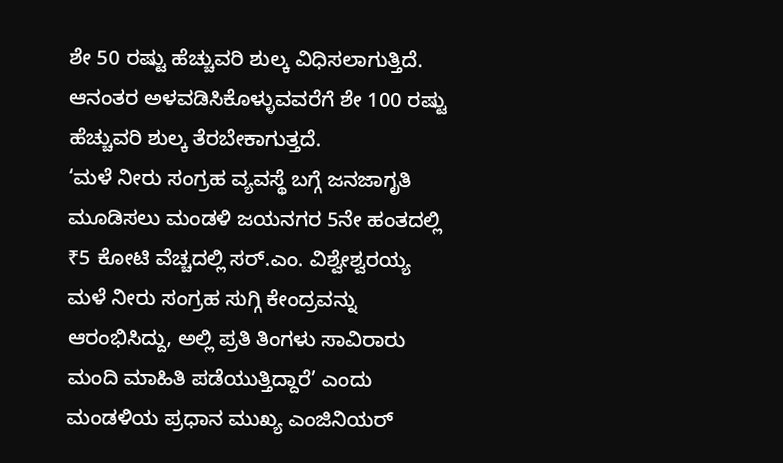ಶೇ 50 ರಷ್ಟು ಹೆಚ್ಚುವರಿ ಶುಲ್ಕ ವಿಧಿಸಲಾಗುತ್ತಿದೆ. ಆನಂತರ ಅಳವಡಿಸಿಕೊಳ್ಳುವವರೆಗೆ ಶೇ 100 ರಷ್ಟು ಹೆಚ್ಚುವರಿ ಶುಲ್ಕ ತೆರಬೇಕಾಗುತ್ತದೆ.
‘ಮಳೆ ನೀರು ಸಂಗ್ರಹ ವ್ಯವಸ್ಥೆ ಬಗ್ಗೆ ಜನಜಾಗೃತಿ ಮೂಡಿಸಲು ಮಂಡಳಿ ಜಯನಗರ 5ನೇ ಹಂತದಲ್ಲಿ ₹5 ಕೋಟಿ ವೆಚ್ಚದಲ್ಲಿ ಸರ್.ಎಂ. ವಿಶ್ವೇಶ್ವರಯ್ಯ ಮಳೆ ನೀರು ಸಂಗ್ರಹ ಸುಗ್ಗಿ ಕೇಂದ್ರವನ್ನು ಆರಂಭಿಸಿದ್ದು, ಅಲ್ಲಿ ಪ್ರತಿ ತಿಂಗಳು ಸಾವಿರಾರು ಮಂದಿ ಮಾಹಿತಿ ಪಡೆಯುತ್ತಿದ್ದಾರೆ’ ಎಂದು ಮಂಡಳಿಯ ಪ್ರಧಾನ ಮುಖ್ಯ ಎಂಜಿನಿಯರ್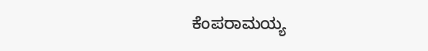ಕೆಂಪರಾಮಯ್ಯ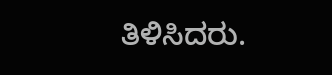ತಿಳಿಸಿದರು.